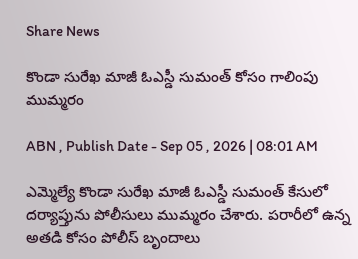Share News

కొండా సురేఖ మాజీ ఓఎస్డీ సుమంత్ కోసం గాలింపు ముమ్మరం

ABN , Publish Date - Sep 05 , 2026 | 08:01 AM

ఎమ్మెల్యే కొండా సురేఖ మాజీ ఓఎస్డీ సుమంత్ కేసులో దర్యాప్తును పోలీసులు ముమ్మరం చేశారు. పరారీలో ఉన్న అతడి కోసం పోలీస్ బృందాలు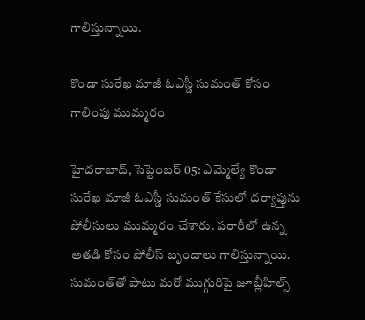గాలిస్తున్నాయి.

కొండా సురేఖ మాజీ ఓఎస్డీ సుమంత్ కోసం గాలింపు ముమ్మరం

హైదరాబాద్, సెప్టెంబర్ 05: ఎమ్మెల్యే కొండా సురేఖ మాజీ ఓఎస్డీ సుమంత్ కేసులో దర్యాప్తును పోలీసులు ముమ్మరం చేశారు. పరారీలో ఉన్న అతడి కోసం పోలీస్ బృందాలు గాలిస్తున్నాయి. సుమంత్‌తో పాటు మరో ముగ్గురిపై జూబ్లీహిల్స్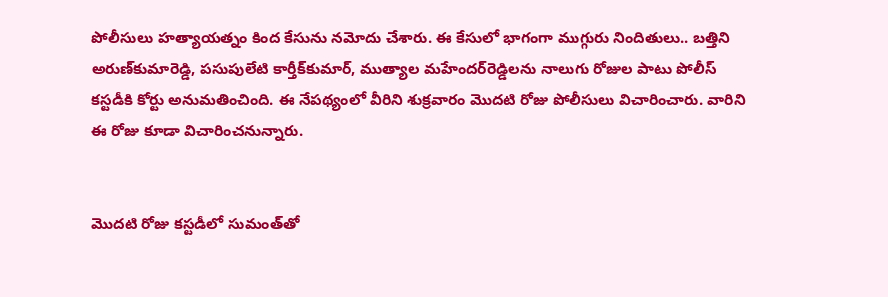పోలీసులు హత్యాయత్నం కింద కేసును నమోదు చేశారు. ఈ కేసులో భాగంగా ముగ్గురు నిందితులు.. బత్తిని అరుణ్‌కుమారెడ్డి, పసుపులేటి కార్తీక్‌కుమార్, ముత్యాల మహేందర్‌రెడ్డిలను నాలుగు రోజుల పాటు పోలీస్ కస్టడీకి కోర్టు అనుమతించింది. ఈ నేపథ్యంలో వీరిని శుక్రవారం మొదటి రోజు పోలీసులు విచారించారు. వారిని ఈ రోజు కూడా విచారించనున్నారు.


మొదటి రోజు కస్టడీలో సుమంత్‌తో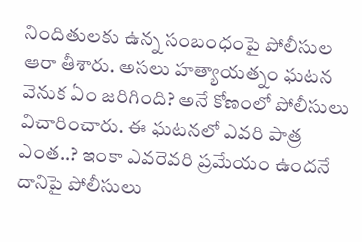నిందితులకు ఉన్న సంబంధంపై పోలీసుల ఆరా తీశారు. అసలు హత్యాయత్నం ఘటన వెనుక ఏం జరిగింది? అనే కోణంలో పోలీసులు విచారించారు. ఈ ఘటనలో ఎవరి పాత్ర ఎంత..? ఇంకా ఎవరెవరి ప్రమేయం ఉందనే దానిపై పోలీసులు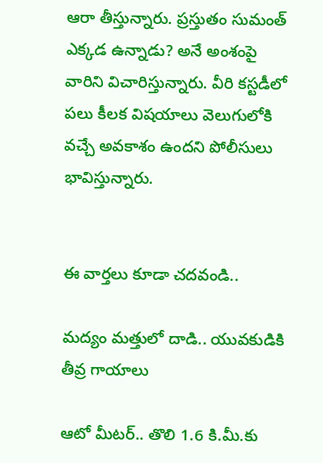ఆరా తీస్తున్నారు. ప్రస్తుతం సుమంత్ ఎక్కడ ఉన్నాడు? అనే అంశంపై వారిని విచారిస్తున్నారు. వీరి కస్టడీలో పలు కీలక విషయాలు వెలుగులోకి వచ్చే అవకాశం ఉందని పోలీసులు భావిస్తున్నారు.


ఈ వార్తలు కూడా చదవండి..

మద్యం మత్తులో దాడి.. యువకుడికి తీవ్ర గాయాలు

ఆటో మీటర్‌.. తొలి 1.6 కి.మీ.కు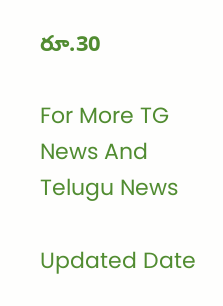రూ.30

For More TG News And Telugu News

Updated Date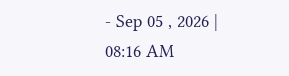- Sep 05 , 2026 | 08:16 AM